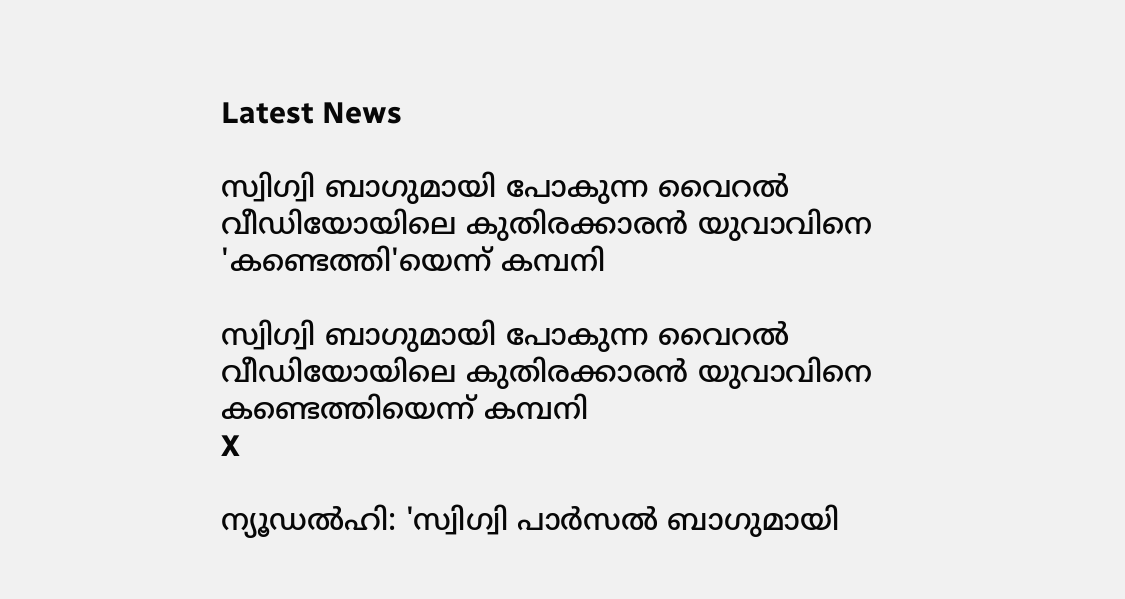Latest News

സ്വിഗ്വി ബാഗുമായി പോകുന്ന വൈറല്‍ വീഡിയോയിലെ കുതിരക്കാരന്‍ യുവാവിനെ 'കണ്ടെത്തി'യെന്ന് കമ്പനി

സ്വിഗ്വി ബാഗുമായി പോകുന്ന വൈറല്‍ വീഡിയോയിലെ കുതിരക്കാരന്‍ യുവാവിനെ കണ്ടെത്തിയെന്ന് കമ്പനി
X

ന്യൂഡല്‍ഹി: 'സ്വിഗ്വി പാര്‍സല്‍ ബാഗുമായി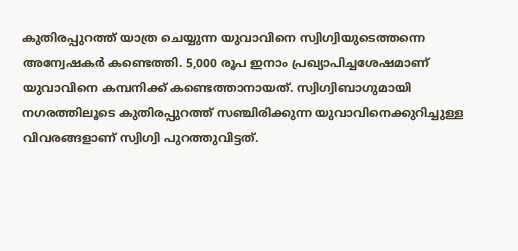കുതിരപ്പുറത്ത് യാത്ര ചെയ്യുന്ന യുവാവിനെ സ്വിഗ്വിയുടെത്തന്നെ അന്വേഷകര്‍ കണ്ടെത്തി. 5,000 രൂപ ഇനാം പ്രഖ്യാപിച്ചശേഷമാണ് യുവാവിനെ കമ്പനിക്ക് കണ്ടെത്താനായത്. സ്വിഗ്വിബാഗുമായി നഗരത്തിലൂടെ കുതിരപ്പുറത്ത് സഞ്ചിരിക്കുന്ന യുവാവിനെക്കുറിച്ചുള്ള വിവരങ്ങളാണ് സ്വിഗ്വി പുറത്തുവിട്ടത്.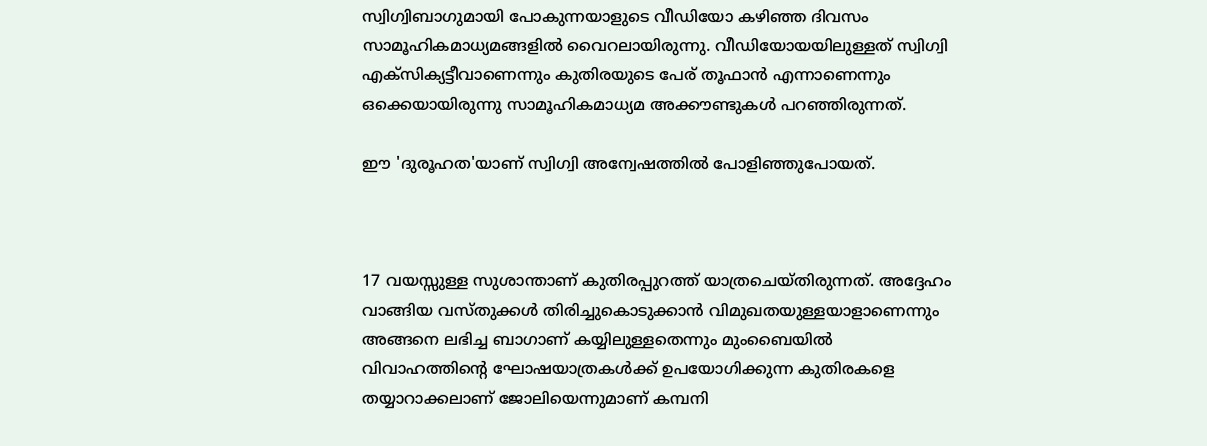സ്വിഗ്വിബാഗുമായി പോകുന്നയാളുടെ വീഡിയോ കഴിഞ്ഞ ദിവസം സാമൂഹികമാധ്യമങ്ങളില്‍ വൈറലായിരുന്നു. വീഡിയോയയിലുള്ളത് സ്വിഗ്വി എക്‌സിക്യട്ടീവാണെന്നും കുതിരയുടെ പേര് തൂഫാന്‍ എന്നാണെന്നും ഒക്കെയായിരുന്നു സാമൂഹികമാധ്യമ അക്കൗണ്ടുകള്‍ പറഞ്ഞിരുന്നത്.

ഈ 'ദുരൂഹത'യാണ് സ്വിഗ്വി അന്വേഷത്തില്‍ പോളിഞ്ഞുപോയത്.



17 വയസ്സുള്ള സുശാന്താണ് കുതിരപ്പുറത്ത് യാത്രചെയ്തിരുന്നത്. അദ്ദേഹം വാങ്ങിയ വസ്തുക്കള്‍ തിരിച്ചുകൊടുക്കാന്‍ വിമുഖതയുള്ളയാളാണെന്നും അങ്ങനെ ലഭിച്ച ബാഗാണ് കയ്യിലുള്ളതെന്നും മുംബൈയില്‍ വിവാഹത്തിന്റെ ഘോഷയാത്രകള്‍ക്ക് ഉപയോഗിക്കുന്ന കുതിരകളെ തയ്യാറാക്കലാണ് ജോലിയെന്നുമാണ് കമ്പനി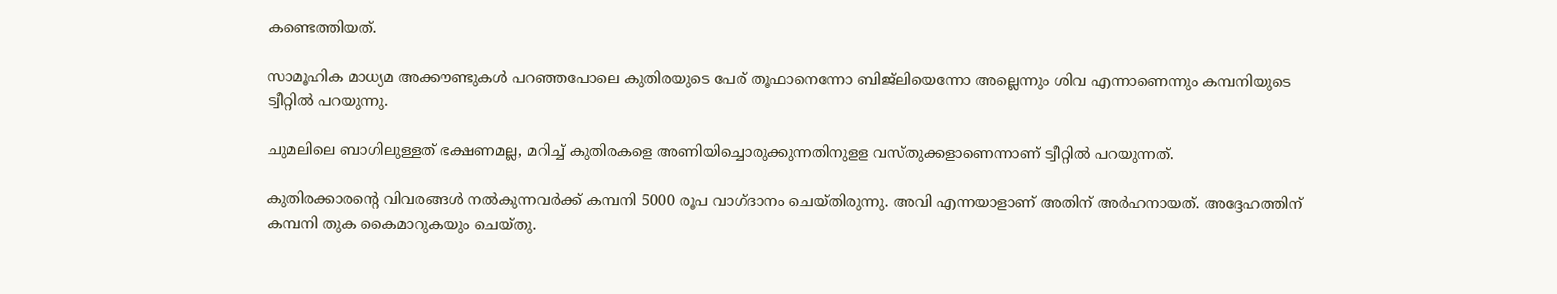കണ്ടെത്തിയത്.

സാമൂഹിക മാധ്യമ അക്കൗണ്ടുകള്‍ പറഞ്ഞപോലെ കുതിരയുടെ പേര് തൂഫാനെന്നോ ബിജ്‌ലിയെന്നോ അല്ലെന്നും ശിവ എന്നാണെന്നും കമ്പനിയുടെ ട്വീറ്റില്‍ പറയുന്നു.

ചുമലിലെ ബാഗിലുള്ളത് ഭക്ഷണമല്ല, മറിച്ച് കുതിരകളെ അണിയിച്ചൊരുക്കുന്നതിനുളള വസ്തുക്കളാണെന്നാണ് ട്വീറ്റില്‍ പറയുന്നത്.

കുതിരക്കാരന്റെ വിവരങ്ങള്‍ നല്‍കുന്നവര്‍ക്ക് കമ്പനി 5000 രൂപ വാഗ്ദാനം ചെയ്തിരുന്നു. അവി എന്നയാളാണ് അതിന് അര്‍ഹനായത്. അദ്ദേഹത്തിന് കമ്പനി തുക കൈമാറുകയും ചെയ്തു.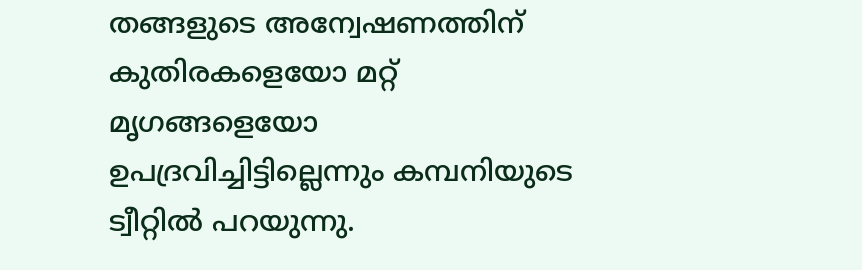തങ്ങളുടെ അന്വേഷണത്തിന് കുതിരകളെയോ മറ്റ് മൃഗങ്ങളെയോ ഉപദ്രവിച്ചിട്ടില്ലെന്നും കമ്പനിയുടെ ട്വീറ്റില്‍ പറയുന്നു.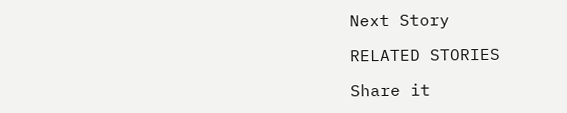Next Story

RELATED STORIES

Share it